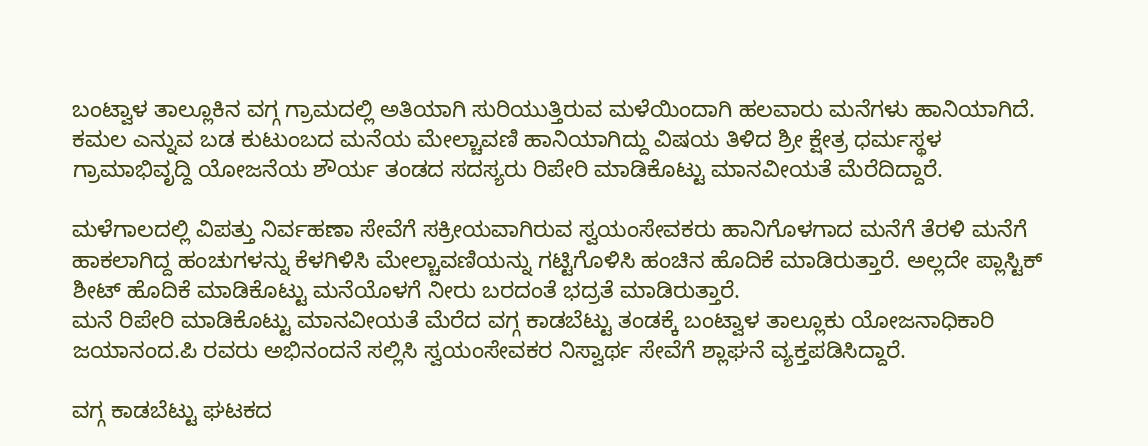ಬಂಟ್ವಾಳ ತಾಲ್ಲೂಕಿನ ವಗ್ಗ ಗ್ರಾಮದಲ್ಲಿ ಅತಿಯಾಗಿ ಸುರಿಯುತ್ತಿರುವ ಮಳೆಯಿಂದಾಗಿ ಹಲವಾರು ಮನೆಗಳು ಹಾನಿಯಾಗಿದೆ. ಕಮಲ ಎನ್ನುವ ಬಡ ಕುಟುಂಬದ ಮನೆಯ ಮೇಲ್ಚಾವಣಿ ಹಾನಿಯಾಗಿದ್ದು ವಿಷಯ ತಿಳಿದ ಶ್ರೀ ಕ್ಷೇತ್ರ ಧರ್ಮಸ್ಥಳ ಗ್ರಾಮಾಭಿವೃದ್ದಿ ಯೋಜನೆಯ ಶೌರ್ಯ ತಂಡದ ಸದಸ್ಯರು ರಿಪೇರಿ ಮಾಡಿಕೊಟ್ಟು ಮಾನವೀಯತೆ ಮೆರೆದಿದ್ದಾರೆ.

ಮಳೆಗಾಲದಲ್ಲಿ ವಿಪತ್ತು ನಿರ್ವಹಣಾ ಸೇವೆಗೆ ಸಕ್ರೀಯವಾಗಿರುವ ಸ್ವಯಂಸೇವಕರು ಹಾನಿಗೊಳಗಾದ ಮನೆಗೆ ತೆರಳಿ ಮನೆಗೆ ಹಾಕಲಾಗಿದ್ದ ಹಂಚುಗಳನ್ನು ಕೆಳಗಿಳಿಸಿ ಮೇಲ್ಚಾವಣಿಯನ್ನು ಗಟ್ಟಿಗೊಳಿಸಿ ಹಂಚಿನ ಹೊದಿಕೆ ಮಾಡಿರುತ್ತಾರೆ. ಅಲ್ಲದೇ ಪ್ಲಾಸ್ಟಿಕ್ ಶೀಟ್ ಹೊದಿಕೆ ಮಾಡಿಕೊಟ್ಟು ಮನೆಯೊಳಗೆ ನೀರು ಬರದಂತೆ ಭದ್ರತೆ ಮಾಡಿರುತ್ತಾರೆ.
ಮನೆ ರಿಪೇರಿ ಮಾಡಿಕೊಟ್ಟು ಮಾನವೀಯತೆ ಮೆರೆದ ವಗ್ಗ ಕಾಡಬೆಟ್ಟು ತಂಡಕ್ಕೆ ಬಂಟ್ವಾಳ ತಾಲ್ಲೂಕು ಯೋಜನಾಧಿಕಾರಿ ಜಯಾನಂದ.ಪಿ ರವರು ಅಭಿನಂದನೆ ಸಲ್ಲಿಸಿ ಸ್ವಯಂಸೇವಕರ ನಿಸ್ವಾರ್ಥ ಸೇವೆಗೆ ಶ್ಲಾಘನೆ ವ್ಯಕ್ತಪಡಿಸಿದ್ದಾರೆ.

ವಗ್ಗ ಕಾಡಬೆಟ್ಟು ಘಟಕದ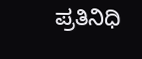ಪ್ರತಿನಿಧಿ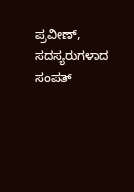ಪ್ರವೀಣ್, ಸದಸ್ಯರುಗಳಾದ ಸಂಪತ್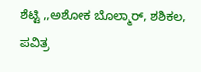ಶೆಟ್ಟಿ ,,ಅಶೋಕ ಬೊಲ್ಮಾರ್, ಶಶಿಕಲ, ಪವಿತ್ರ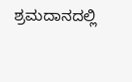ಶ್ರಮದಾನದಲ್ಲಿ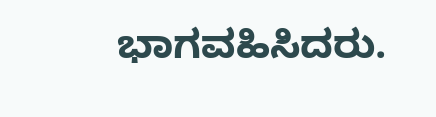ಭಾಗವಹಿಸಿದರು.